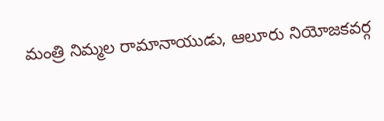మంత్రి నిమ్మల రామానాయుడు, ఆలూరు నియోజకవర్గ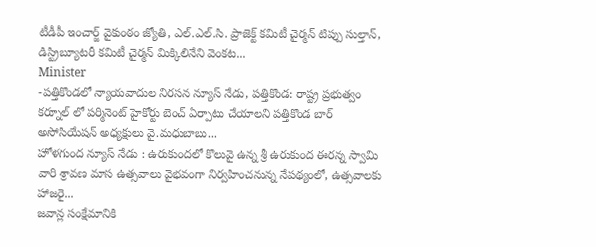టీడీపీ ఇంచార్జ్ వైకుంఠం జ్యోతి, ఎల్.ఎల్.సి. ప్రాజెక్ట్ కమిటీ చైర్మన్ టిప్పు సుల్తాన్, డిస్ట్రిబ్యూటరీ కమిటీ చైర్మన్ మిక్కిలినేని వెంకట...
Minister
-పత్తికొండలో న్యాయవాదుల నిరసన న్యూస్ నేడు, పత్తికొండ: రాష్ట్ర ప్రభుత్వం కర్నూల్ లో పర్మినెంట్ హైకోర్టు బెంచ్ ఏర్పాటు చేయాలని పత్తికొండ బార్ అసోసియేషన్ అధ్యక్షులు వై.మధుబాబు...
హోళగుంద న్యూస్ నేడు : ఉరుకుందలో కొలువై ఉన్న శ్రీ ఉరుకుంద ఈరన్న స్వామి వారి శ్రావణ మాస ఉత్సవాలు వైభవంగా నిర్వహించనున్న నేపథ్యంలో, ఉత్సవాలకు హాజరై...
జవాన్ల సంక్షేమానికి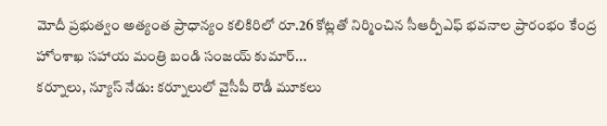మోదీ ప్రభుత్వం అత్యంత ప్రాధాన్యం కలికిరిలో రూ.26 కోట్లతో నిర్మించిన సీఆర్పీఎఫ్ భవనాల ప్రారంభం కేంద్ర హోంశాఖ సహాయ మంత్రి బండి సంజయ్ కుమార్...
కర్నూలు, న్యూస్ నేడు: కర్నూలులో వైసీపీ రౌడీ మూకలు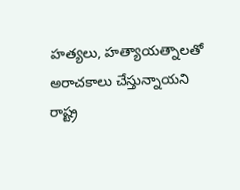హత్యలు, హత్యాయత్నాలతో అరాచకాలు చేస్తున్నాయని రాష్ట్ర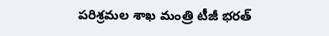పరిశ్రమల శాఖ మంత్రి టీజీ భరత్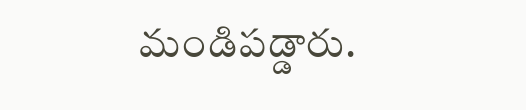మండిపడ్డారు.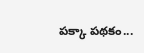పక్కా పథకం...